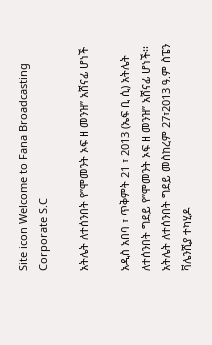Site icon Welcome to Fana Broadcasting Corporate S.C

አትሌት ለተሰንበት የ”ሞመንት ኦፍ ዘ መንዝ” አሸናፊ ሆነች

አዲስ አበባ ፣ ጥቅምት 21 ፣ 2013 (ኤፍ ቢ ሲ) አትሌት ለተሰንበት ግደይ የ”ሞመንት ኦፍ ዘ መንዝ” አሸናፊ ሆነች፡፡
አትሌት ለተሰንበት ግደይ መስከረም 27፣2013 ዓ.ም ስፔን ቫሌንሺያ ተካሂዶ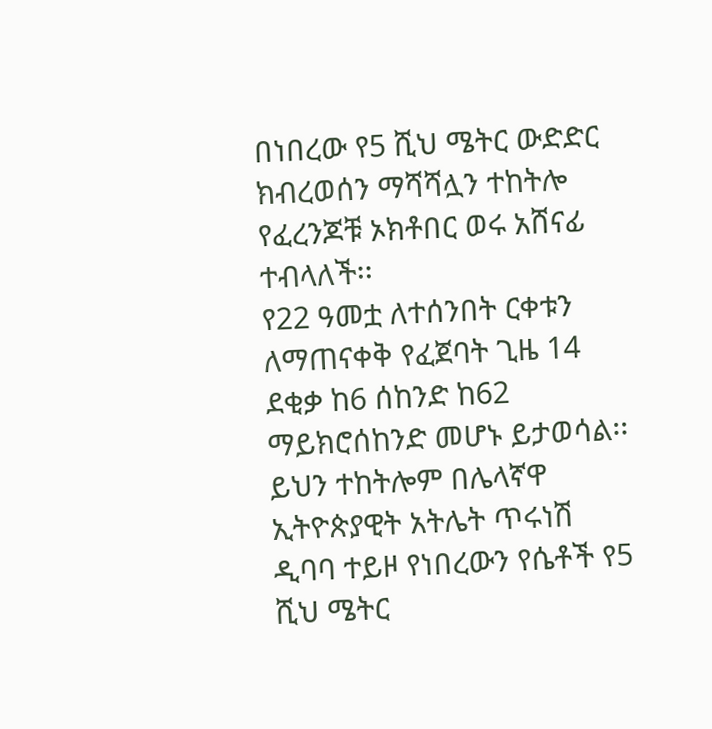በነበረው የ5 ሺህ ሜትር ውድድር ክብረወሰን ማሻሻሏን ተከትሎ የፈረንጆቹ ኦክቶበር ወሩ አሸናፊ ተብላለች፡፡
የ22 ዓመቷ ለተሰንበት ርቀቱን ለማጠናቀቅ የፈጀባት ጊዜ 14 ደቂቃ ከ6 ሰከንድ ከ62 ማይክሮሰከንድ መሆኑ ይታወሳል፡፡
ይህን ተከትሎም በሌላኛዋ ኢትዮጵያዊት አትሌት ጥሩነሽ ዲባባ ተይዞ የነበረውን የሴቶች የ5 ሺህ ሜትር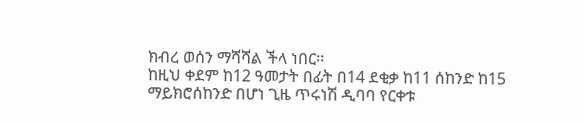ክብረ ወሰን ማሻሻል ችላ ነበር፡፡
ከዚህ ቀደም ከ12 ዓመታት በፊት በ14 ደቂቃ ከ11 ሰከንድ ከ15 ማይክሮሰከንድ በሆነ ጊዜ ጥሩነሽ ዲባባ የርቀቱ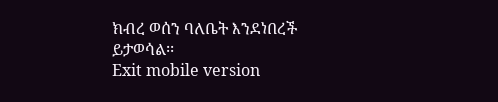ክብረ ወሰን ባለቤት እንደነበረች ይታወሳል፡፡
Exit mobile version